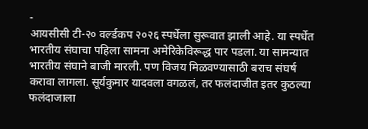-
आयसीसी टी-२० वर्ल्डकप २०२६ स्पर्धेला सुरूवात झाली आहे. या स्पर्धेत भारतीय संघाचा पहिला सामना अमेरिकेविरूद्ध पार पडला. या सामन्यात भारतीय संघाने बाजी मारली. पण विजय मिळवण्यासाठी बराच संघर्ष करावा लागला. सूर्यकुमार यादवला वगळलं, तर फलंदाजीत इतर कुठल्या फलंदाजाला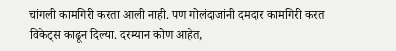चांगली कामगिरी करता आली नाही. पण गोलंदाजांनी दमदार कामगिरी करत विकेट्स काढून दिल्या. दरम्यान कोण आहेत,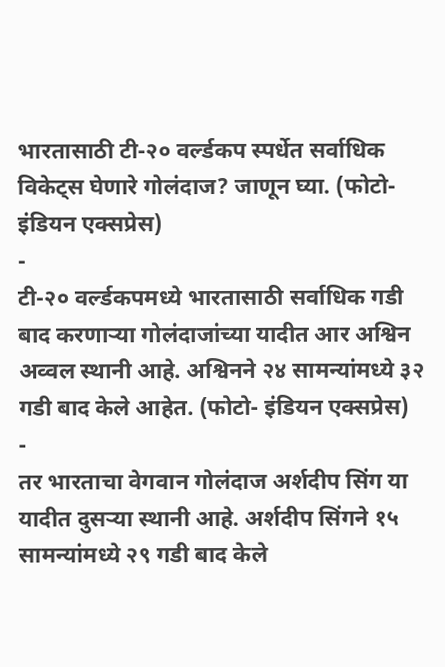भारतासाठी टी-२० वर्ल्डकप स्पर्धेत सर्वाधिक विकेट्स घेणारे गोलंदाज? जाणून घ्या. (फोटो- इंडियन एक्सप्रेस)
-
टी-२० वर्ल्डकपमध्ये भारतासाठी सर्वाधिक गडी बाद करणाऱ्या गोलंदाजांच्या यादीत आर अश्विन अव्वल स्थानी आहे. अश्विनने २४ सामन्यांमध्ये ३२ गडी बाद केले आहेत. (फोटो- इंडियन एक्सप्रेस)
-
तर भारताचा वेगवान गोलंदाज अर्शदीप सिंग या यादीत दुसऱ्या स्थानी आहे. अर्शदीप सिंगने १५ सामन्यांमध्ये २९ गडी बाद केले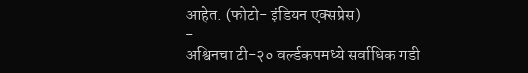आहेत. (फोटो- इंडियन एक्सप्रेस)
-
अश्विनचा टी-२० वर्ल्डकपमध्ये सर्वाधिक गडी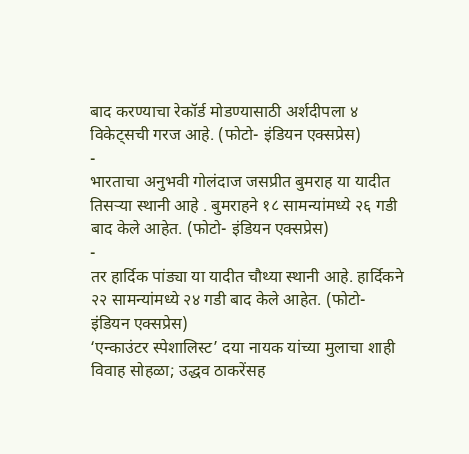बाद करण्याचा रेकॉर्ड मोडण्यासाठी अर्शदीपला ४ विकेट्सची गरज आहे. (फोटो- इंडियन एक्सप्रेस)
-
भारताचा अनुभवी गोलंदाज जसप्रीत बुमराह या यादीत तिसऱ्या स्थानी आहे . बुमराहने १८ सामन्यांमध्ये २६ गडी बाद केले आहेत. (फोटो- इंडियन एक्सप्रेस)
-
तर हार्दिक पांड्या या यादीत चौथ्या स्थानी आहे. हार्दिकने २२ सामन्यांमध्ये २४ गडी बाद केले आहेत. (फोटो- इंडियन एक्सप्रेस)
‘एन्काउंटर स्पेशालिस्ट’ दया नायक यांच्या मुलाचा शाही विवाह सोहळा; उद्धव ठाकरेंसह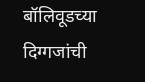बॉलिवूडच्या दिग्गजांची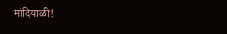मांदियाळी!